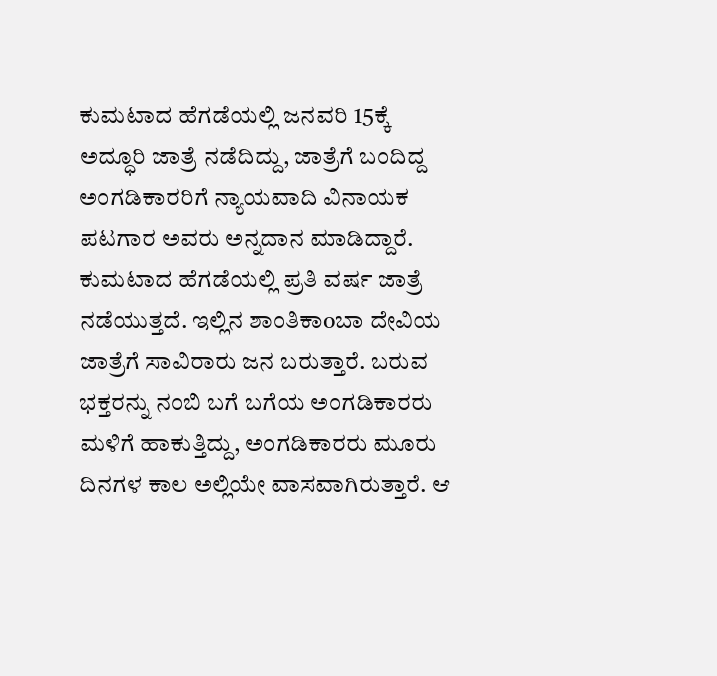ಕುಮಟಾದ ಹೆಗಡೆಯಲ್ಲಿ ಜನವರಿ 15ಕ್ಕೆ ಅದ್ಧೂರಿ ಜಾತ್ರೆ ನಡೆದಿದ್ದು, ಜಾತ್ರೆಗೆ ಬಂದಿದ್ದ ಅಂಗಡಿಕಾರರಿಗೆ ನ್ಯಾಯವಾದಿ ವಿನಾಯಕ ಪಟಗಾರ ಅವರು ಅನ್ನದಾನ ಮಾಡಿದ್ದಾರೆ.
ಕುಮಟಾದ ಹೆಗಡೆಯಲ್ಲಿ ಪ್ರತಿ ವರ್ಷ ಜಾತ್ರೆ ನಡೆಯುತ್ತದೆ. ಇಲ್ಲಿನ ಶಾಂತಿಕಾoಬಾ ದೇವಿಯ ಜಾತ್ರೆಗೆ ಸಾವಿರಾರು ಜನ ಬರುತ್ತಾರೆ. ಬರುವ ಭಕ್ತರನ್ನು ನಂಬಿ ಬಗೆ ಬಗೆಯ ಅಂಗಡಿಕಾರರು ಮಳಿಗೆ ಹಾಕುತ್ತಿದ್ದು, ಅಂಗಡಿಕಾರರು ಮೂರು ದಿನಗಳ ಕಾಲ ಅಲ್ಲಿಯೇ ವಾಸವಾಗಿರುತ್ತಾರೆ. ಆ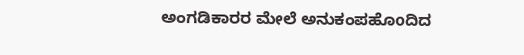ಅಂಗಡಿಕಾರರ ಮೇಲೆ ಅನುಕಂಪಹೊoದಿದ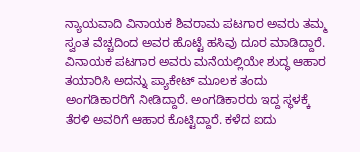ನ್ಯಾಯವಾದಿ ವಿನಾಯಕ ಶಿವರಾಮ ಪಟಗಾರ ಅವರು ತಮ್ಮ ಸ್ವಂತ ವೆಚ್ಚದಿಂದ ಅವರ ಹೊಟ್ಟೆ ಹಸಿವು ದೂರ ಮಾಡಿದ್ದಾರೆ.
ವಿನಾಯಕ ಪಟಗಾರ ಅವರು ಮನೆಯಲ್ಲಿಯೇ ಶುದ್ಧ ಆಹಾರ ತಯಾರಿಸಿ ಅದನ್ನು ಪ್ಯಾಕೇಟ್ ಮೂಲಕ ತಂದು ಅಂಗಡಿಕಾರರಿಗೆ ನೀಡಿದ್ದಾರೆ. ಅಂಗಡಿಕಾರರು ಇದ್ದ ಸ್ಥಳಕ್ಕೆ ತೆರಳಿ ಅವರಿಗೆ ಆಹಾರ ಕೊಟ್ಟಿದ್ದಾರೆ. ಕಳೆದ ಐದು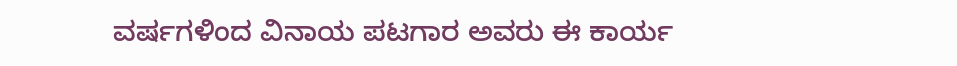ವರ್ಷಗಳಿಂದ ವಿನಾಯ ಪಟಗಾರ ಅವರು ಈ ಕಾರ್ಯ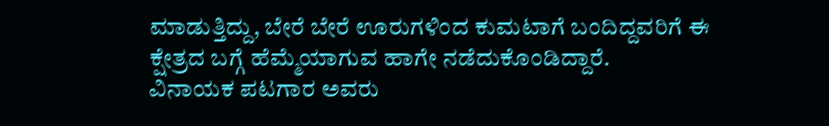ಮಾಡುತ್ತಿದ್ದು, ಬೇರೆ ಬೇರೆ ಊರುಗಳಿಂದ ಕುಮಟಾಗೆ ಬಂದಿದ್ದವರಿಗೆ ಈ ಕ್ಷೇತ್ರದ ಬಗ್ಗೆ ಹೆಮ್ಮೆಯಾಗುವ ಹಾಗೇ ನಡೆದುಕೊಂಡಿದ್ದಾರೆ.
ವಿನಾಯಕ ಪಟಗಾರ ಅವರು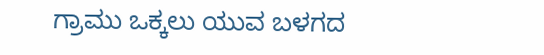ಗ್ರಾಮು ಒಕ್ಕಲು ಯುವ ಬಳಗದ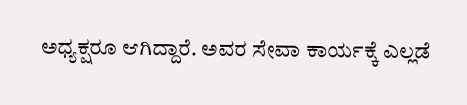ಅಧ್ಯಕ್ಷರೂ ಆಗಿದ್ದಾರೆ. ಅವರ ಸೇವಾ ಕಾರ್ಯಕ್ಕೆ ಎಲ್ಲಡೆ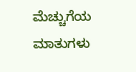ಮೆಚ್ಚುಗೆಯ ಮಾತುಗಳು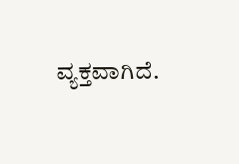ವ್ಯಕ್ತವಾಗಿದೆ.